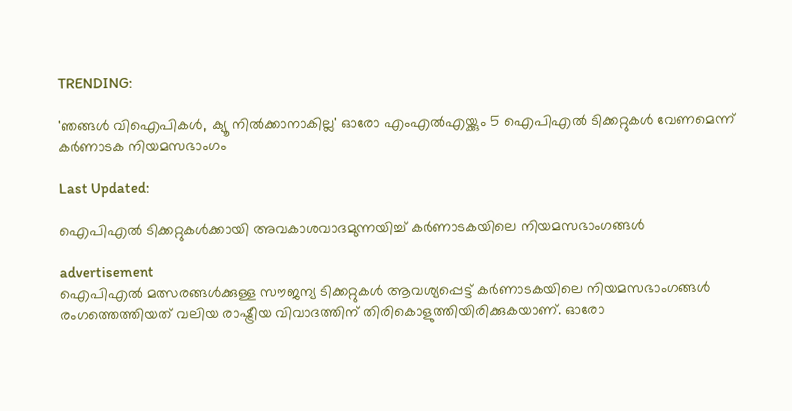TRENDING:

'ഞങ്ങൾ വിഐപികൾ, ക്യൂ നിൽ‌ക്കാനാകില്ല' ഓരോ എംഎൽഎയ്ക്കും 5 ഐപിഎൽ ടിക്കറ്റുകൾ വേണമെന്ന് കർണാടക നിയമസഭാംഗം

Last Updated:

ഐപിഎൽ ടിക്കറ്റുകൾക്കായി അവകാശവാദമുന്നയിച്ച് കർണാടകയിലെ നിയമസഭാംഗങ്ങൾ

advertisement
ഐപിഎൽ മത്സരങ്ങൾക്കുള്ള സൗജന്യ ടിക്കറ്റുകൾ ആവശ്യപ്പെട്ട് കർണാടകയിലെ നിയമസഭാംഗങ്ങൾ രംഗത്തെത്തിയത് വലിയ രാഷ്ട്രീയ വിവാദത്തിന് തിരികൊളുത്തിയിരിക്കുകയാണ്. ഓരോ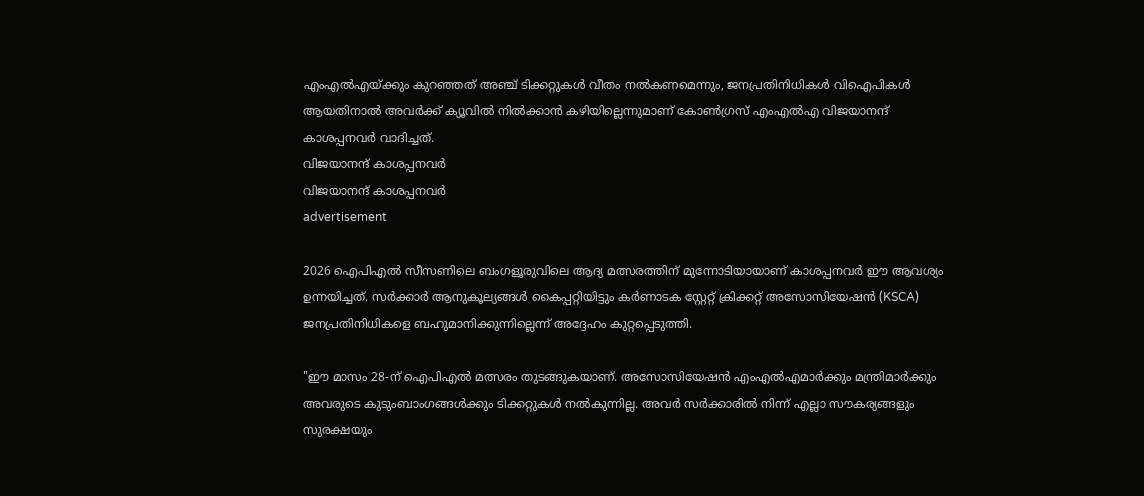എംഎൽഎയ്ക്കും കുറഞ്ഞത് അഞ്ച് ടിക്കറ്റുകൾ വീതം നൽകണമെന്നും, ജനപ്രതിനിധികൾ വിഐപികൾ ആയതിനാൽ അവർക്ക് ക്യൂവിൽ നിൽക്കാൻ കഴിയില്ലെന്നുമാണ് കോൺഗ്രസ് എംഎൽഎ വിജയാനന്ദ് കാശപ്പനവർ വാദിച്ചത്.
വിജയാനന്ദ് കാശപ്പനവർ
വിജയാനന്ദ് കാശപ്പനവർ
advertisement

2026 ഐപിഎൽ സീസണിലെ ബംഗളൂരുവിലെ ആദ്യ മത്സരത്തിന് മുന്നോടിയായാണ് കാശപ്പനവർ ഈ ആവശ്യം ഉന്നയിച്ചത്. സർക്കാർ ആനുകൂല്യങ്ങൾ കൈപ്പറ്റിയിട്ടും കർണാടക സ്റ്റേറ്റ് ക്രിക്കറ്റ് അസോസിയേഷൻ (KSCA) ജനപ്രതിനിധികളെ ബഹുമാനിക്കുന്നില്ലെന്ന് അദ്ദേഹം കുറ്റപ്പെടുത്തി.

"ഈ മാസം 28-ന് ഐപിഎൽ മത്സരം തുടങ്ങുകയാണ്. അസോസിയേഷൻ‌ എംഎൽഎമാർക്കും മന്ത്രിമാർക്കും അവരുടെ കുടുംബാംഗങ്ങൾക്കും ടിക്കറ്റുകൾ നൽകുന്നില്ല. അവർ സർക്കാരിൽ നിന്ന് എല്ലാ സൗകര്യങ്ങളും സുരക്ഷയും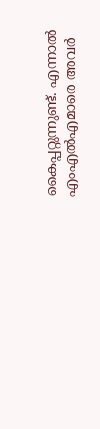കൈപ്പറ്റുന്നുണ്ട്. എന്നാൽ എംഎൽഎമാരെ അവർ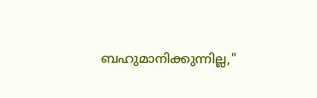ബഹുമാനിക്കുന്നില്ല,"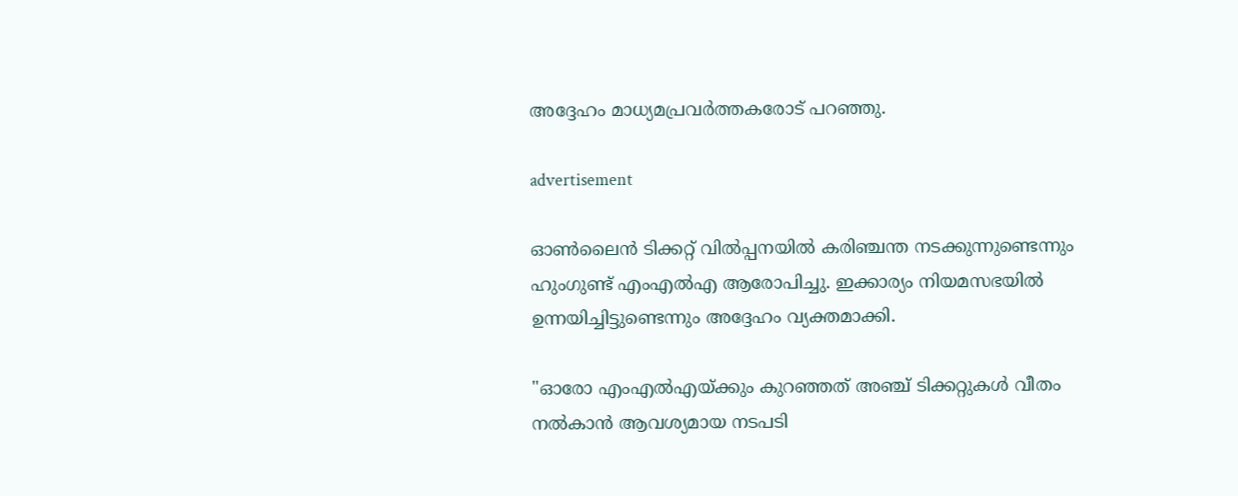അദ്ദേഹം മാധ്യമപ്രവർത്തകരോട് പറഞ്ഞു.

advertisement

ഓൺലൈൻ ടിക്കറ്റ് വിൽപ്പനയിൽ കരിഞ്ചന്ത നടക്കുന്നുണ്ടെന്നും ഹുംഗുണ്ട് എംഎൽഎ ആരോപിച്ചു. ഇക്കാര്യം നിയമസഭയിൽ ഉന്നയിച്ചിട്ടുണ്ടെന്നും അദ്ദേഹം വ്യക്തമാക്കി.

"ഓരോ എംഎൽഎയ്ക്കും കുറഞ്ഞത് അഞ്ച് ടിക്കറ്റുകൾ വീതം നൽകാൻ ആവശ്യമായ നടപടി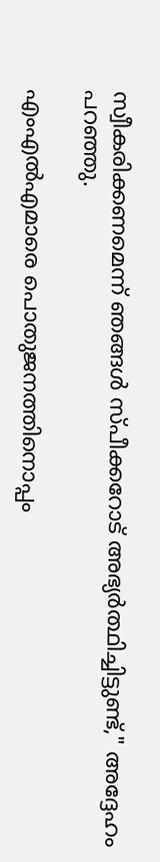സ്വീകരിക്കണമെന്ന് ഞങ്ങൾ സ്പീക്കറോട് അഭ്യർത്ഥിച്ചിട്ടുണ്ട്," അദ്ദേഹം പറഞ്ഞു.

എംഎൽഎമാരെ പൊതുജനത്തിനൊപ്പം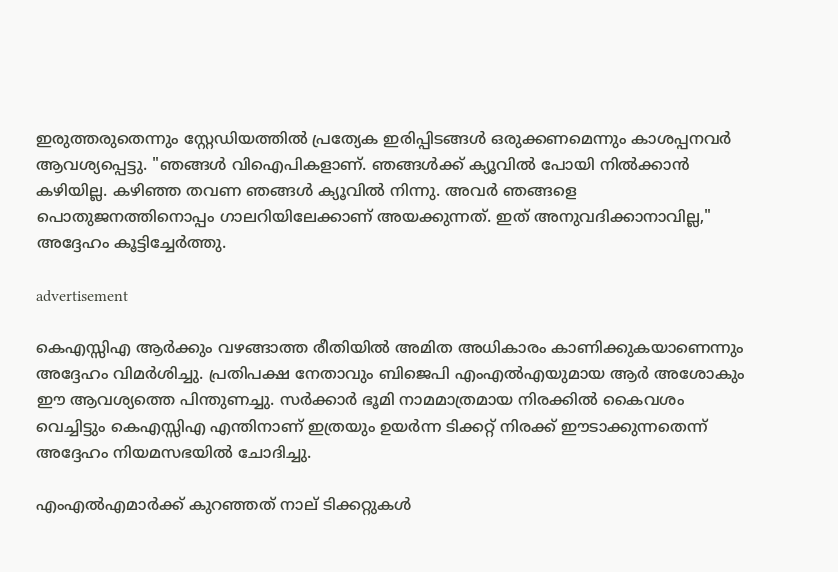ഇരുത്തരുതെന്നും സ്റ്റേഡിയത്തിൽ പ്രത്യേക ഇരിപ്പിടങ്ങൾ ഒരുക്കണമെന്നും കാശപ്പനവർ ആവശ്യപ്പെട്ടു. "ഞങ്ങൾ വിഐപികളാണ്. ഞങ്ങൾക്ക് ക്യൂവിൽ പോയി നിൽക്കാൻ കഴിയില്ല. കഴിഞ്ഞ തവണ ഞങ്ങൾ ക്യൂവിൽ നിന്നു. അവർ ഞങ്ങളെ പൊതുജനത്തിനൊപ്പം ഗാലറിയിലേക്കാണ് അയക്കുന്നത്. ഇത് അനുവദിക്കാനാവില്ല," അദ്ദേഹം കൂട്ടിച്ചേർത്തു.

advertisement

കെഎസ്സിഎ ആർക്കും വഴങ്ങാത്ത രീതിയിൽ അമിത അധികാരം കാണിക്കുകയാണെന്നും അദ്ദേഹം വിമർശിച്ചു. പ്രതിപക്ഷ നേതാവും ബിജെപി എംഎൽ‌എയുമായ ആർ അശോകും ഈ ആവശ്യത്തെ പിന്തുണച്ചു. സർക്കാർ ഭൂമി നാമമാത്രമായ നിരക്കിൽ കൈവശം വെച്ചിട്ടും കെഎസ്സിഎ എന്തിനാണ് ഇത്രയും ഉയർന്ന ടിക്കറ്റ് നിരക്ക് ഈടാക്കുന്നതെന്ന് അദ്ദേഹം നിയമസഭയിൽ ചോദിച്ചു.

എംഎൽഎമാർക്ക് കുറഞ്ഞത് നാല് ടിക്കറ്റുകൾ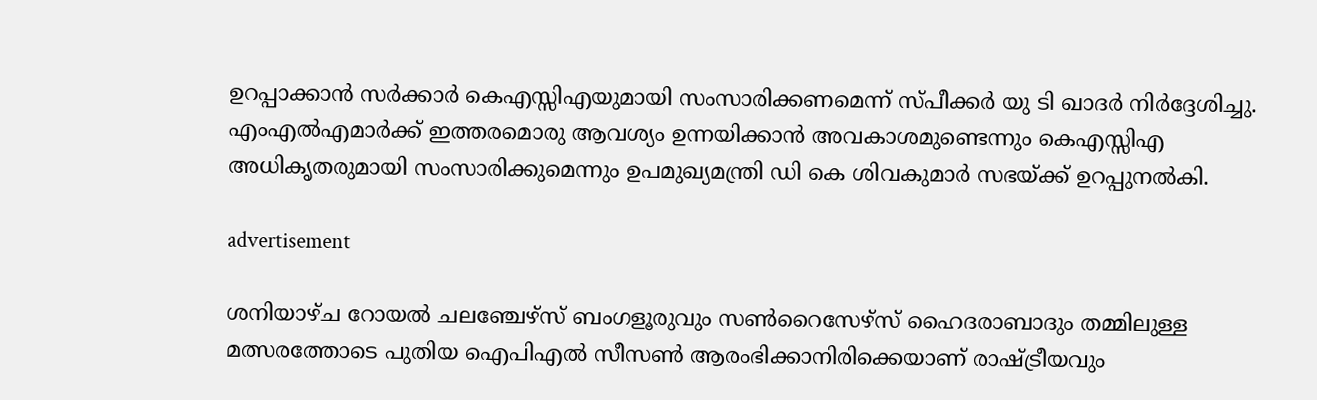ഉറപ്പാക്കാൻ സർക്കാർ കെഎസ്സിഎയുമായി സംസാരിക്കണമെന്ന് സ്പീക്കർ യു ടി ഖാദർ നിർദ്ദേശിച്ചു. എംഎൽഎമാർക്ക് ഇത്തരമൊരു ആവശ്യം ഉന്നയിക്കാൻ അവകാശമുണ്ടെന്നും കെഎസ്സിഎ അധികൃതരുമായി സംസാരിക്കുമെന്നും ഉപമുഖ്യമന്ത്രി ഡി കെ ശിവകുമാർ സഭയ്ക്ക് ഉറപ്പുനൽകി.

advertisement

ശനിയാഴ്ച റോയൽ ചലഞ്ചേഴ്സ് ബംഗളൂരുവും സൺറൈസേഴ്സ് ഹൈദരാബാദും തമ്മിലുള്ള മത്സരത്തോടെ പുതിയ ഐപിഎൽ സീസൺ ആരംഭിക്കാനിരിക്കെയാണ് രാഷ്ട്രീയവും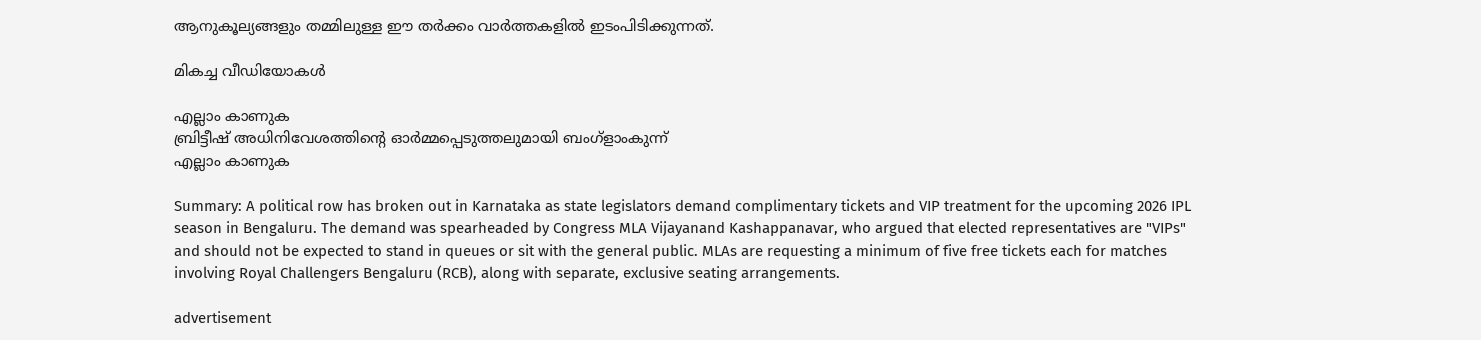ആനുകൂല്യങ്ങളും തമ്മിലുള്ള ഈ തർക്കം വാർത്തകളിൽ ഇടംപിടിക്കുന്നത്.

മികച്ച വീഡിയോകൾ

എല്ലാം കാണുക
ബ്രിട്ടീഷ് അധിനിവേശത്തിൻ്റെ ഓർമ്മപ്പെടുത്തലുമായി ബംഗ്ളാംകുന്ന്
എല്ലാം കാണുക

Summary: A political row has broken out in Karnataka as state legislators demand complimentary tickets and VIP treatment for the upcoming 2026 IPL season in Bengaluru. The demand was spearheaded by Congress MLA Vijayanand Kashappanavar, who argued that elected representatives are "VIPs" and should not be expected to stand in queues or sit with the general public. MLAs are requesting a minimum of five free tickets each for matches involving Royal Challengers Bengaluru (RCB), along with separate, exclusive seating arrangements.

advertisement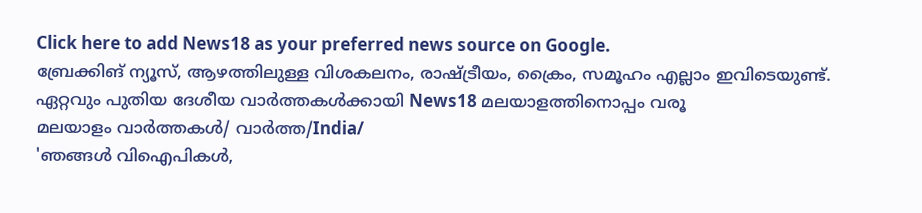Click here to add News18 as your preferred news source on Google.
ബ്രേക്കിങ് ന്യൂസ്, ആഴത്തിലുള്ള വിശകലനം, രാഷ്ട്രീയം, ക്രൈം, സമൂഹം എല്ലാം ഇവിടെയുണ്ട്. ഏറ്റവും പുതിയ ദേശീയ വാർത്തകൾക്കായി News18 മലയാളത്തിനൊപ്പം വരൂ
മലയാളം വാർത്തകൾ/ വാർത്ത/India/
'ഞങ്ങൾ വിഐപികൾ,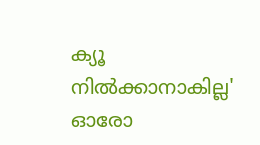ക്യൂ നിൽ‌ക്കാനാകില്ല' ഓരോ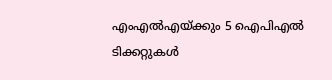എംഎൽഎയ്ക്കും 5 ഐപിഎൽ ടിക്കറ്റുകൾ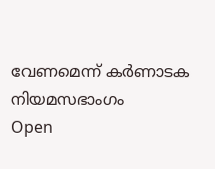വേണമെന്ന് കർണാടക നിയമസഭാംഗം
Open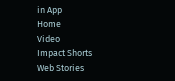in App
Home
Video
Impact Shorts
Web Stories